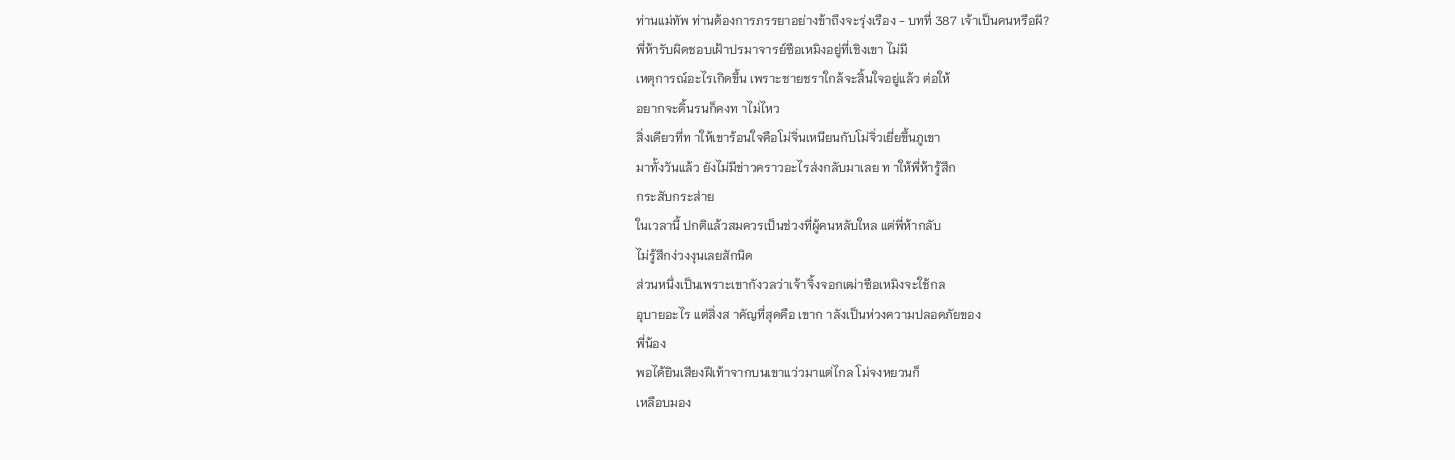ท่านแม่ทัพ ท่านต้องการภรรยาอย่างข้าถึงจะรุ่งเรือง - บทที่ 387 เจ้าเป็นคนหรือผี?
พี่ห้ารับผิดชอบเฝ้าปรมาจารย์ซือเหมิงอยู่ที่เชิงเขา ไม่มี
เหตุการณ์อะไรเกิดขึ้น เพราะชายชราใกล้จะสิ้นใจอยู่แล้ว ต่อให้
อยากจะดิ้นรนก็คงท าไม่ไหว
สิ่งเดียวที่ท าให้เขาร้อนใจคือโม่จิ่นเหนียนกับโม่จิ่วเยี่ยขึ้นภูเขา
มาทั้งวันแล้ว ยังไม่มีข่าวคราวอะไรส่งกลับมาเลย ท าให้พี่ห้ารู้สึก
กระสับกระส่าย
ในเวลานี้ ปกติแล้วสมควรเป็นช่วงที่ผู้คนหลับใหล แต่พี่ห้ากลับ
ไม่รู้สึกง่วงงุนเลยสักนิด
ส่วนหนึ่งเป็นเพราะเขากังวลว่าเจ้าจิ้งจอกเฒ่าซือเหมิงจะใช้กล
อุบายอะไร แต่สิ่งส าคัญที่สุดคือ เขาก าลังเป็นห่วงความปลอดภัยของ
พี่น้อง
พอได้ยินเสียงฝีเท้าจากบนเขาแว่วมาแต่ไกล โม่จงหยวนก็
เหลือบมอง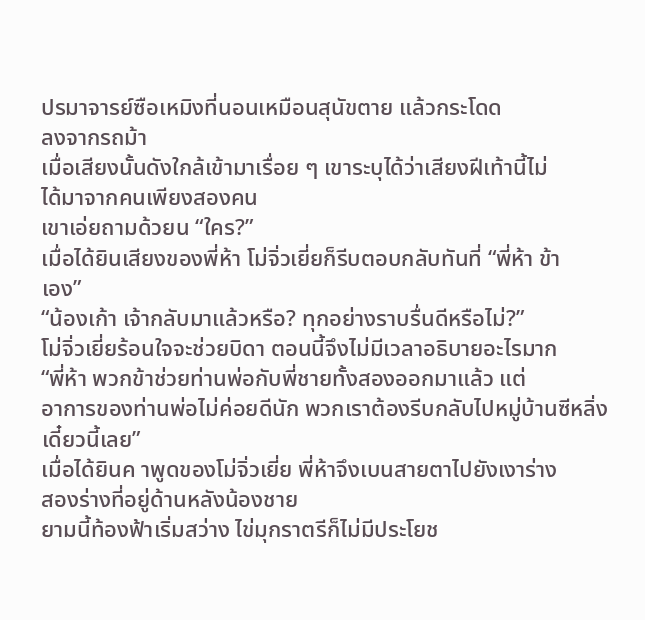ปรมาจารย์ซือเหมิงที่นอนเหมือนสุนัขตาย แล้วกระโดด
ลงจากรถม้า
เมื่อเสียงนั้นดังใกล้เข้ามาเรื่อย ๆ เขาระบุได้ว่าเสียงฝีเท้านี้ไม่
ได้มาจากคนเพียงสองคน
เขาเอ่ยถามด้วยน “ใคร?”
เมื่อได้ยินเสียงของพี่ห้า โม่จิ่วเยี่ยก็รีบตอบกลับทันที่ “พี่ห้า ข้า
เอง”
“น้องเก้า เจ้ากลับมาแล้วหรือ? ทุกอย่างราบรื่นดีหรือไม่?”
โม่จิ่วเยี่ยร้อนใจจะช่วยบิดา ตอนนี้จึงไม่มีเวลาอธิบายอะไรมาก
“พี่ห้า พวกข้าช่วยท่านพ่อกับพี่ชายทั้งสองออกมาแล้ว แต่
อาการของท่านพ่อไม่ค่อยดีนัก พวกเราต้องรีบกลับไปหมู่บ้านซีหลิ่ง
เดี๋ยวนี้เลย”
เมื่อได้ยินค าพูดของโม่จิ่วเยี่ย พี่ห้าจึงเบนสายตาไปยังเงาร่าง
สองร่างที่อยู่ด้านหลังน้องชาย
ยามนี้ท้องฟ้าเริ่มสว่าง ไข่มุกราตรีก็ไม่มีประโยช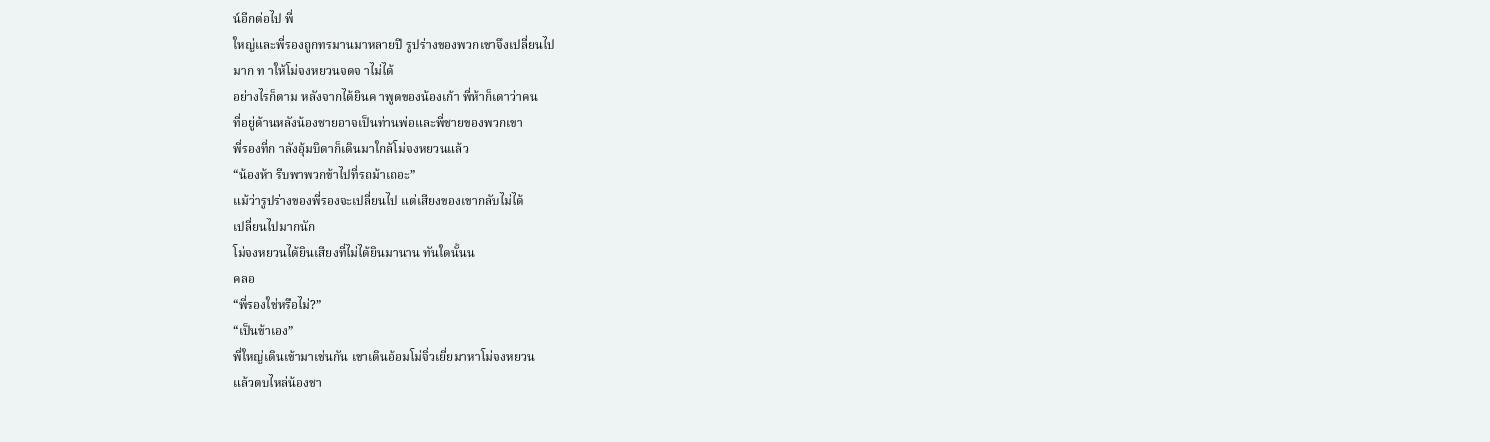น์อีกต่อไป พี่
ใหญ่และพี่รองถูกทรมานมาหลายปี รูปร่างของพวกเขาจึงเปลี่ยนไป
มาก ท าให้โม่จงหยวนจดจ าไม่ได้
อย่างไรก็ตาม หลังจากได้ยินค าพูดของน้องเก้า พี่ห้าก็เดาว่าคน
ที่อยู่ด้านหลังน้องชายอาจเป็นท่านพ่อและพี่ชายของพวกเขา
พี่รองที่ก าลังอุ้มบิดาก็เดินมาใกล้โม่จงหยวนแล้ว
“น้องห้า รีบพาพวกข้าไปที่รถม้าเถอะ”
แม้ว่ารูปร่างของพี่รองจะเปลี่ยนไป แต่เสียงของเขากลับไม่ได้
เปลี่ยนไปมากนัก
โม่จงหยวนได้ยินเสียงที่ไม่ได้ยินมานาน ทันใดนั้นน
คลอ
“พี่รองใช่หรือไม่?”
“เป็นข้าเอง”
พี่ใหญ่เดินเข้ามาเช่นกัน เขาเดินอ้อมโม่จิ่วเยี่ยมาหาโม่จงหยวน
แล้วตบไหล่น้องชา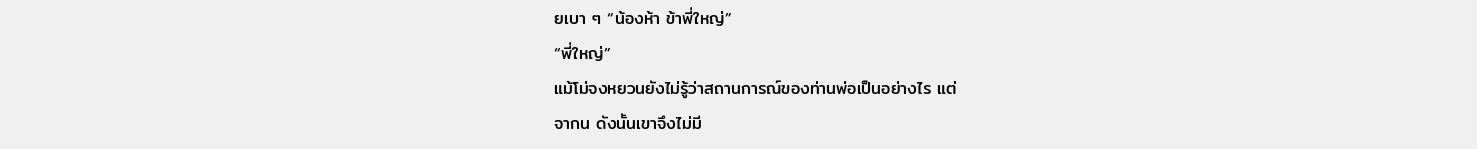ยเบา ๆ “น้องห้า ข้าพี่ใหญ่”
“พี่ใหญ่”
แม้โม่จงหยวนยังไม่รู้ว่าสถานการณ์ของท่านพ่อเป็นอย่างไร แต่
จากน ดังนั้นเขาจึงไม่มี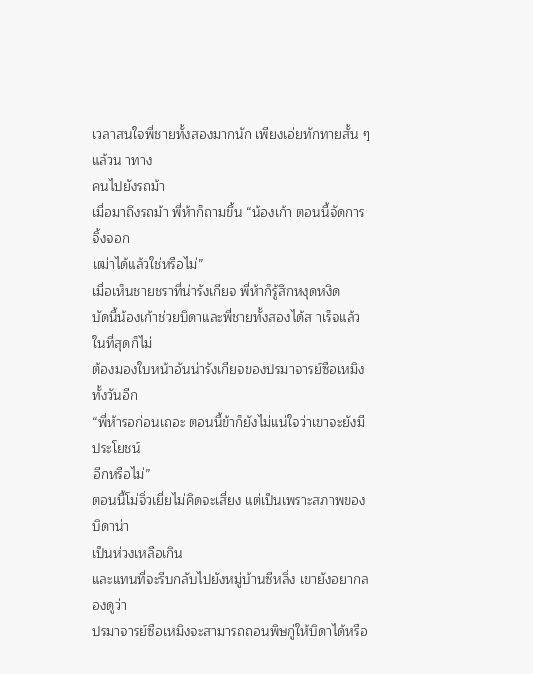เวลาสนใจพี่ชายทั้งสองมากนัก เพียงเอ่ยทักทายสั้น ๆ แล้วน าทาง
คนไปยังรถม้า
เมื่อมาถึงรถม้า พี่ห้าก็ถามขึ้น “น้องเก้า ตอนนี้จัดการจิ้งจอก
เฒ่าได้แล้วใช่หรือไม่”
เมื่อเห็นชายชราที่น่ารังเกียจ พี่ห้าก็รู้สึกหงุดหงิด
บัดนี้น้องเก้าช่วยบิดาและพี่ชายทั้งสองได้ส าเร็จแล้ว ในที่สุดก็ไม่
ต้องมองใบหน้าอันน่ารังเกียจของปรมาจารย์ซือเหมิงทั้งวันอีก
“พี่ห้ารอก่อนเถอะ ตอนนี้ข้าก็ยังไม่แน่ใจว่าเขาจะยังมีประโยชน์
อีกหรือไม่”
ตอนนี้โม่จิ่วเยี่ยไม่คิดจะเสี่ยง แต่เป็นเพราะสภาพของบิดาน่า
เป็นห่วงเหลือเกิน
และแทนที่จะรีบกลับไปยังหมู่บ้านซีหลิ่ง เขายังอยากลองดูว่า
ปรมาจารย์ซือเหมิงจะสามารถถอนพิษกู่ให้บิดาได้หรือ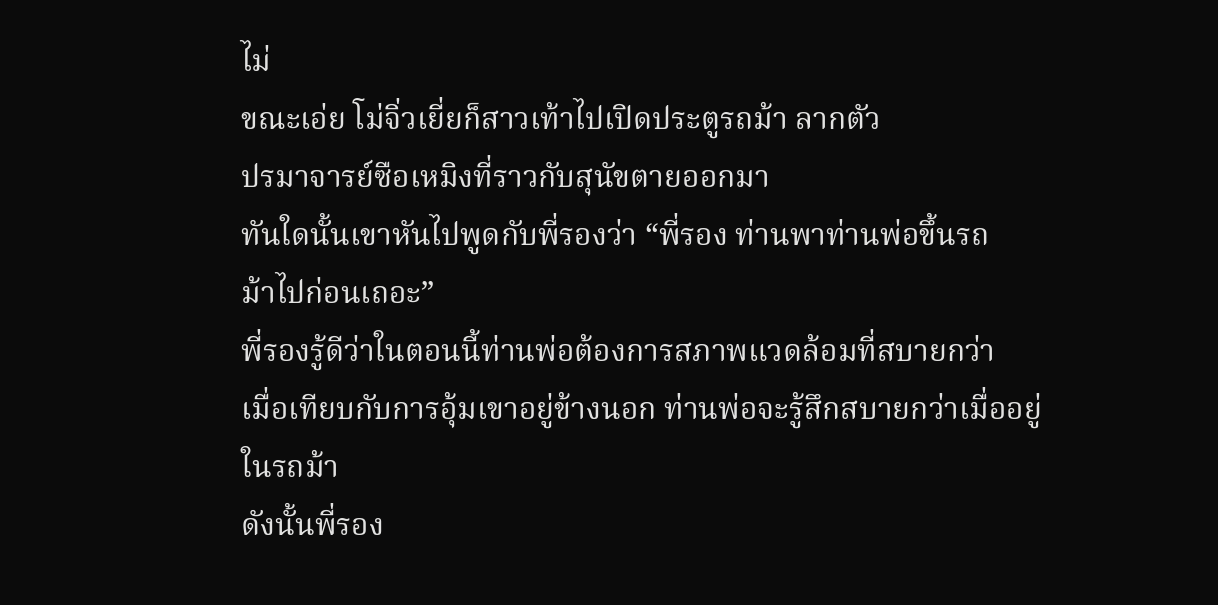ไม่
ขณะเอ่ย โม่จิ่วเยี่ยก็สาวเท้าไปเปิดประตูรถม้า ลากตัว
ปรมาจารย์ซือเหมิงที่ราวกับสุนัขตายออกมา
ทันใดนั้นเขาหันไปพูดกับพี่รองว่า “พี่รอง ท่านพาท่านพ่อขึ้นรถ
ม้าไปก่อนเถอะ”
พี่รองรู้ดีว่าในตอนนี้ท่านพ่อต้องการสภาพแวดล้อมที่สบายกว่า
เมื่อเทียบกับการอุ้มเขาอยู่ข้างนอก ท่านพ่อจะรู้สึกสบายกว่าเมื่ออยู่
ในรถม้า
ดังนั้นพี่รอง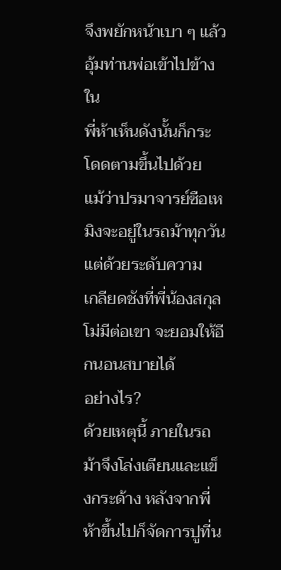จึงพยักหน้าเบา ๆ แล้วอุ้มท่านพ่อเข้าไปข้างใน
พี่ห้าเห็นดังนั้นก็กระโดดตามขึ้นไปด้วย
แม้ว่าปรมาจารย์ซือเหมิงจะอยู่ในรถม้าทุกวัน แต่ด้วยระดับความ
เกลียดชังที่พี่น้องสกุลโม่มีต่อเขา จะยอมให้อีกนอนสบายได้
อย่างไร?
ด้วยเหตุนี้ ภายในรถม้าจึงโล่งเตียนและแข็งกระด้าง หลังจากพี่
ห้าขึ้นไปก็จัดการปูที่น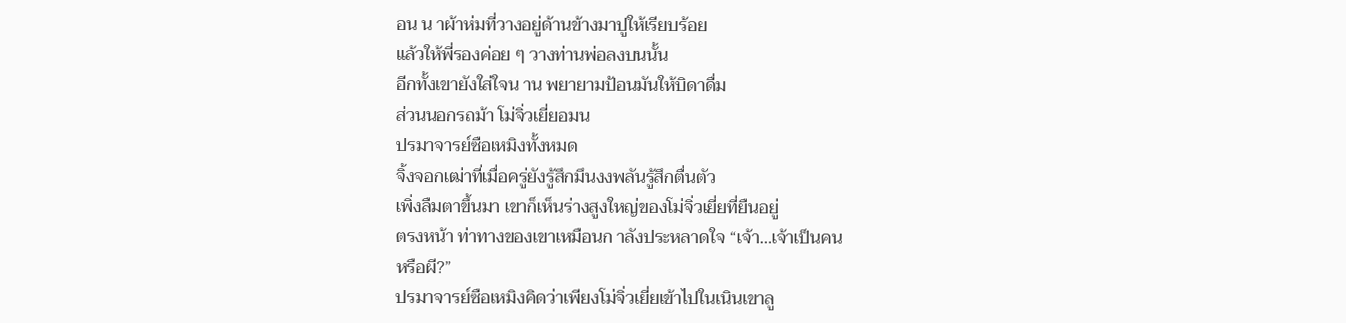อน น าผ้าห่มที่วางอยู่ด้านข้างมาปูให้เรียบร้อย
แล้วให้พี่รองค่อย ๆ วางท่านพ่อลงบนนั้น
อีกทั้งเขายังใส่ใจน าน พยายามป้อนมันให้บิดาดื่ม
ส่วนนอกรถม้า โม่จิ่วเยี่ยอมน
ปรมาจารย์ซือเหมิงทั้งหมด
จิ้งจอกเฒ่าที่เมื่อครู่ยังรู้สึกมึนงงพลันรู้สึกตื่นตัว
เพิ่งลืมตาขึ้นมา เขาก็เห็นร่างสูงใหญ่ของโม่จิ่วเยี่ยที่ยืนอยู่
ตรงหน้า ท่าทางของเขาเหมือนก าลังประหลาดใจ “เจ้า…เจ้าเป็นคน
หรือผี?”
ปรมาจารย์ซือเหมิงคิดว่าเพียงโม่จิ่วเยี่ยเข้าไปในเนินเขาลู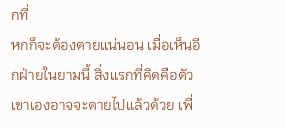กที่
หกก็จะต้องตายแน่นอน เมื่อเห็นอีกฝ่ายในยามนี้ สิ่งแรกที่คิดคือตัว
เขาเองอาจจะตายไปแล้วด้วย เพื่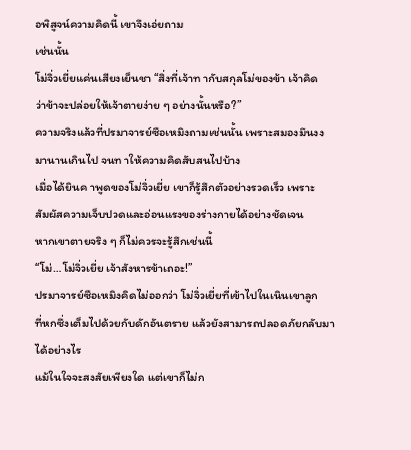อพิสูจน์ความคิดนี้ เขาจึงเอ่ยถาม
เช่นนั้น
โม่จิ่วเยี่ยแค่นเสียงเย็นชา “สิ่งที่เจ้าท ากับสกุลโม่ของข้า เจ้าคิด
ว่าข้าจะปล่อยให้เจ้าตายง่าย ๆ อย่างนั้นหรือ?”
ความจริงแล้วที่ปรมาจารย์ซือเหมิงถามเช่นนั้น เพราะสมองมึนงง
มานานเกินไป จนท าให้ความคิดสับสนไปบ้าง
เมื่อได้ยินค าพูดของโม่จิ่วเยี่ย เขาก็รู้สึกตัวอย่างรวดเร็ว เพราะ
สัมผัสความเจ็บปวดและอ่อนแรงของร่างกายได้อย่างชัดเจน
หากเขาตายจริง ๆ ก็ไม่ควรจะรู้สึกเช่นนี้
“โม่…โม่จิ่วเยี่ย เจ้าสังหารข้าเถอะ!”
ปรมาจารย์ซือเหมิงคิดไม่ออกว่า โม่จิ่วเยี่ยที่เข้าไปในเนินเขาลูก
ที่หกซึ่งเต็มไปด้วยกับดักอันตราย แล้วยังสามารถปลอดภัยกลับมา
ได้อย่างไร
แม้ในใจจะสงสัยเพียงใด แต่เขาก็ไม่ก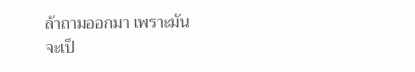ล้าถามออกมา เพราะมัน
จะเป็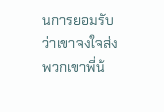นการยอมรับว่าเขาจงใจส่งพวกเขาพี่น้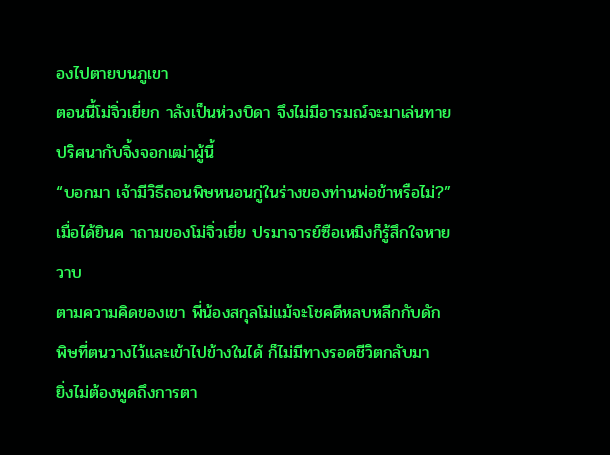องไปตายบนภูเขา
ตอนนี้โม่จิ่วเยี่ยก าลังเป็นห่วงบิดา จึงไม่มีอารมณ์จะมาเล่นทาย
ปริศนากับจิ้งจอกเฒ่าผู้นี้
“บอกมา เจ้ามีวิธีถอนพิษหนอนกู่ในร่างของท่านพ่อข้าหรือไม่?”
เมื่อได้ยินค าถามของโม่จิ่วเยี่ย ปรมาจารย์ซือเหมิงก็รู้สึกใจหาย
วาบ
ตามความคิดของเขา พี่น้องสกุลโม่แม้จะโชคดีหลบหลีกกับดัก
พิษที่ตนวางไว้และเข้าไปข้างในได้ ก็ไม่มีทางรอดชีวิตกลับมา
ยิ่งไม่ต้องพูดถึงการตา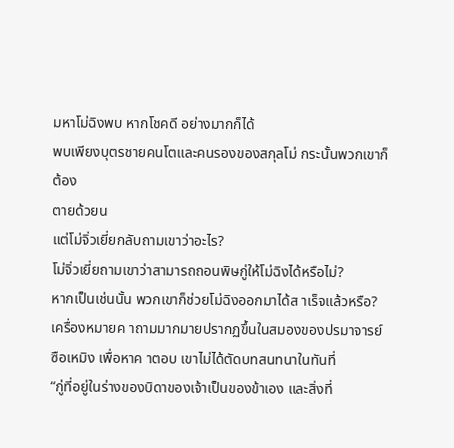มหาโม่ฉิงพบ หากโชคดี อย่างมากก็ได้
พบเพียงบุตรชายคนโตและคนรองของสกุลโม่ กระนั้นพวกเขาก็ต้อง
ตายด้วยน
แต่โม่จิ่วเยี่ยกลับถามเขาว่าอะไร?
โม่จิ่วเยี่ยถามเขาว่าสามารถถอนพิษกู่ให้โม่ฉิงได้หรือไม่?
หากเป็นเช่นนั้น พวกเขาก็ช่วยโม่ฉิงออกมาได้ส าเร็จแล้วหรือ?
เครื่องหมายค าถามมากมายปรากฏขึ้นในสมองของปรมาจารย์
ซือเหมิง เพื่อหาค าตอบ เขาไม่ได้ตัดบทสนทนาในทันที่
“กู่ที่อยู่ในร่างของบิดาของเจ้าเป็นของข้าเอง และสิ่งที่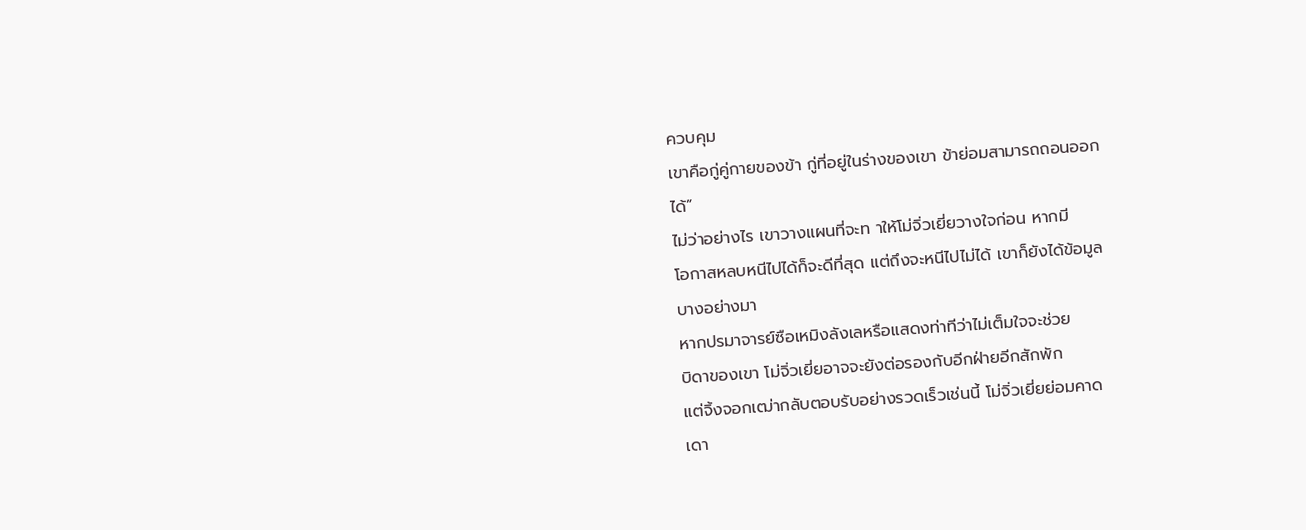ควบคุม
เขาคือกู่คู่กายของข้า กู่ที่อยู่ในร่างของเขา ข้าย่อมสามารถถอนออก
ได้”
ไม่ว่าอย่างไร เขาวางแผนที่จะท าให้โม่จิ่วเยี่ยวางใจก่อน หากมี
โอกาสหลบหนีไปได้ก็จะดีที่สุด แต่ถึงจะหนีไปไม่ได้ เขาก็ยังได้ข้อมูล
บางอย่างมา
หากปรมาจารย์ซือเหมิงลังเลหรือแสดงท่าทีว่าไม่เต็มใจจะช่วย
บิดาของเขา โม่จิ่วเยี่ยอาจจะยังต่อรองกับอีกฝ่ายอีกสักพัก
แต่จิ้งจอกเฒ่ากลับตอบรับอย่างรวดเร็วเช่นนี้ โม่จิ่วเยี่ยย่อมคาด
เดา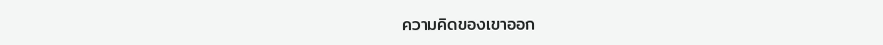ความคิดของเขาออก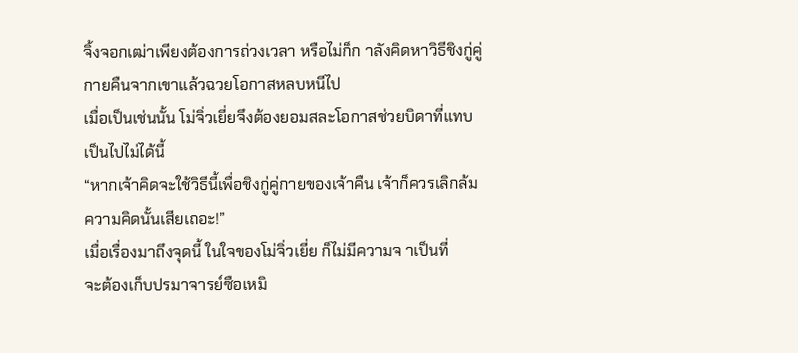จิ้งจอกเฒ่าเพียงต้องการถ่วงเวลา หรือไม่ก็ก าลังคิดหาวิธีชิงกู่คู่
กายคืนจากเขาแล้วฉวยโอกาสหลบหนีไป
เมื่อเป็นเช่นนั้น โม่จิ่วเยี่ยจึงต้องยอมสละโอกาสช่วยบิดาที่แทบ
เป็นไปไม่ได้นี้
“หากเจ้าคิดจะใช้วิธีนี้เพื่อชิงกู่คู่กายของเจ้าคืน เจ้าก็ควรเลิกล้ม
ความคิดนั้นเสียเถอะ!”
เมื่อเรื่องมาถึงจุดนี้ ในใจของโม่จิ่วเยี่ย ก็ไม่มีความจ าเป็นที่
จะต้องเก็บปรมาจารย์ซือเหมิ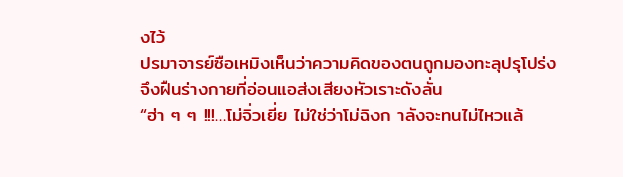งไว้
ปรมาจารย์ซือเหมิงเห็นว่าความคิดของตนถูกมองทะลุปรุโปร่ง
จึงฝืนร่างกายที่อ่อนแอส่งเสียงหัวเราะดังลั่น
“ฮ่า ๆ ๆ !!!…โม่จิ่วเยี่ย ไม่ใช่ว่าโม่ฉิงก าลังจะทนไม่ไหวแล้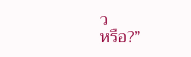ว
หรือ?”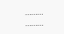………
………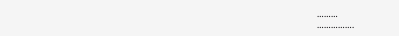………
…………….